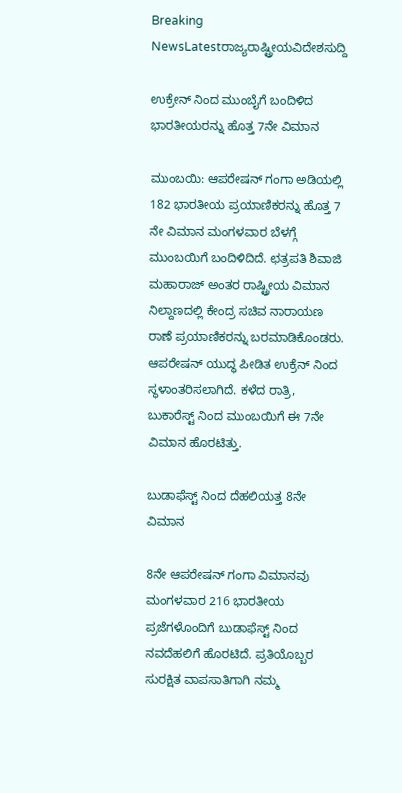Breaking NewsLatestರಾಜ್ಯರಾಷ್ಟ್ರೀಯವಿದೇಶಸುದ್ದಿ

ಉಕ್ರೇನ್ ನಿಂದ ಮುಂಬೈಗೆ ಬಂದಿಳಿದ ಭಾರತೀಯರನ್ನು ಹೊತ್ತ 7ನೇ ವಿಮಾನ

ಮುಂಬಯಿ: ಆಪರೇಷನ್ ಗಂಗಾ ಅಡಿಯಲ್ಲಿ 182 ಭಾರತೀಯ ಪ್ರಯಾಣಿಕರನ್ನು ಹೊತ್ತ 7 ನೇ ವಿಮಾನ ಮಂಗಳವಾರ ಬೆಳಗ್ಗೆ ಮುಂಬಯಿಗೆ ಬಂದಿಳಿದಿದೆ. ಛತ್ರಪತಿ ಶಿವಾಜಿ ಮಹಾರಾಜ್ ಅಂತರ ರಾಷ್ಟ್ರೀಯ ವಿಮಾನ ನಿಲ್ದಾಣದಲ್ಲಿ ಕೇಂದ್ರ ಸಚಿವ ನಾರಾಯಣ ರಾಣೆ ಪ್ರಯಾಣಿಕರನ್ನು ಬರಮಾಡಿಕೊಂಡರು. ಆಪರೇಷನ್ ಯುದ್ಧ ಪೀಡಿತ ಉಕ್ರೆನ್ ನಿಂದ ಸ್ಥಳಾಂತರಿಸಲಾಗಿದೆ. ಕಳೆದ ರಾತ್ರಿ, ಬುಕಾರೆಸ್ಟ್ ನಿಂದ ಮುಂಬಯಿಗೆ ಈ 7ನೇ ವಿಮಾನ ಹೊರಟಿತ್ತು.

ಬುಡಾಫೆಸ್ಟ್ ನಿಂದ ದೆಹಲಿಯತ್ತ 8ನೇ ವಿಮಾನ

8ನೇ ಆಪರೇಷನ್ ಗಂಗಾ ವಿಮಾನವು ಮಂಗಳವಾರ 216 ಭಾರತೀಯ ಪ್ರಜೆಗಳೊಂದಿಗೆ ಬುಡಾಫೆಸ್ಟ್ ನಿಂದ ನವದೆಹಲಿಗೆ ಹೊರಟಿದೆ. ಪ್ರತಿಯೊಬ್ಬರ ಸುರಕ್ಷಿತ ವಾಪಸಾತಿಗಾಗಿ ನಮ್ಮ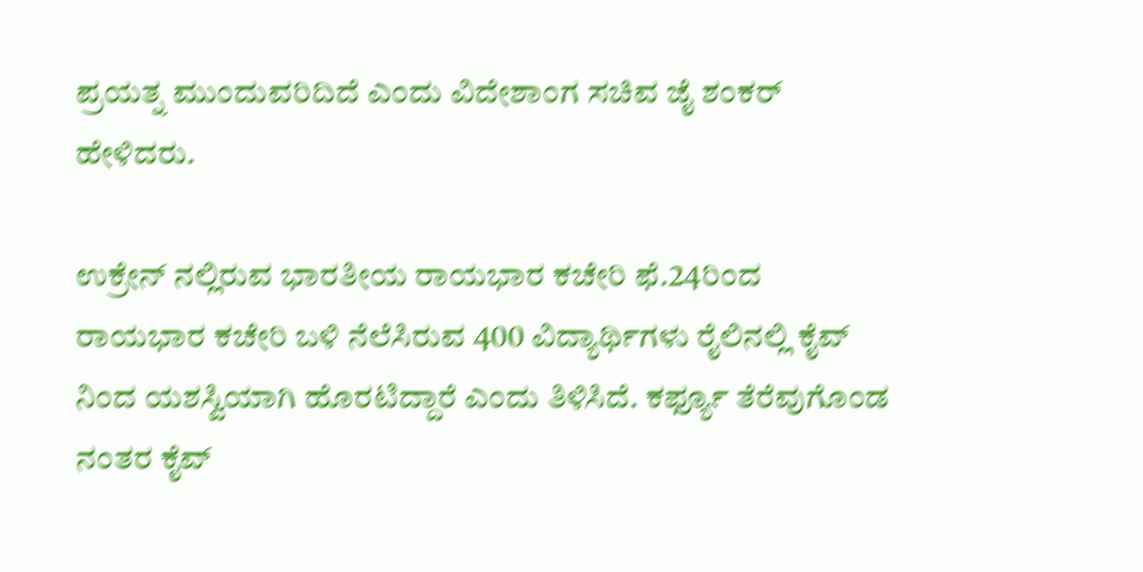ಪ್ರಯತ್ನ ಮುಂದುವರಿದಿದೆ ಎಂದು ವಿದೇಶಾಂಗ ಸಚಿವ ಜೈ ಶಂಕರ್ ಹೇಳಿದರು.

ಉಕ್ರೇನ್ ನಲ್ಲಿರುವ ಭಾರತೀಯ ರಾಯಭಾರ ಕಚೇರಿ ಫೆ.24ರಿಂದ ರಾಯಭಾರ ಕಚೇರಿ ಬಳಿ ನೆಲೆಸಿರುವ 400 ವಿದ್ಯಾರ್ಥಿಗಳು ರೈಲಿನಲ್ಲಿ ಕೈವ್ ನಿಂದ ಯಶಸ್ವಿಯಾಗಿ ಹೊರಟಿದ್ದಾರೆ ಎಂದು ತಿಳಿಸಿದೆ. ಕರ್ಫ್ಯೂ ತೆರೆವುಗೊಂಡ ನಂತರ ಕೈವ್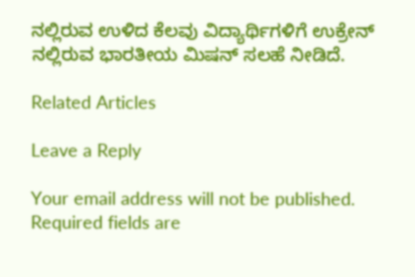ನಲ್ಲಿರುವ ಉಳಿದ ಕೆಲವು ವಿದ್ಯಾರ್ಥಿಗಳಿಗೆ ಉಕ್ರೇನ್ ನಲ್ಲಿರುವ ಭಾರತೀಯ ಮಿಷನ್ ಸಲಹೆ ನೀಡಿದೆ.

Related Articles

Leave a Reply

Your email address will not be published. Required fields are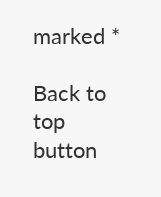marked *

Back to top button